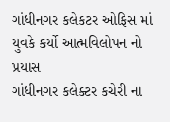ગાંધીનગર કલેકટર ઓફિસ માં યુવકે કર્યો આત્મવિલોપન નો પ્રયાસ
ગાંધીનગર કલેક્ટર કચેરી ના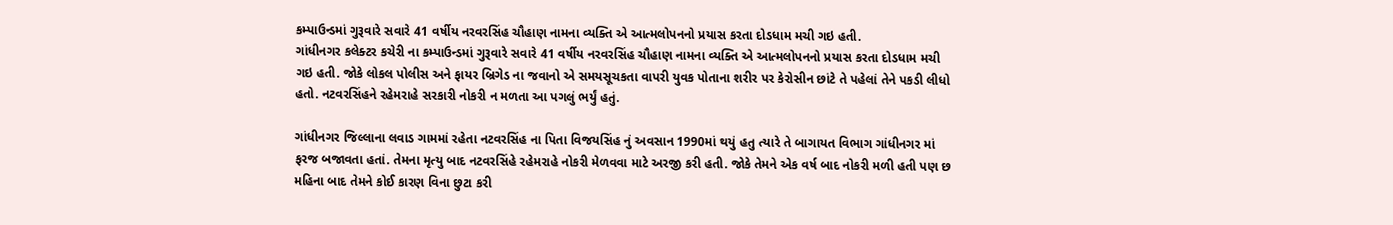કમ્પાઉન્ડમાં ગુરૂવારે સવારે 41 વર્ષીય નરવરસિંહ ચૌહાણ નામના વ્યક્તિ એ આત્મલોપનનો પ્રયાસ કરતા દોડધામ મચી ગઇ હતી.
ગાંધીનગર કલેક્ટર કચેરી ના કમ્પાઉન્ડમાં ગુરૂવારે સવારે 41 વર્ષીય નરવરસિંહ ચૌહાણ નામના વ્યક્તિ એ આત્મલોપનનો પ્રયાસ કરતા દોડધામ મચી ગઇ હતી. જોકે લોકલ પોલીસ અને ફાયર બ્રિગેડ ના જવાનો એ સમયસૂચકતા વાપરી યુવક પોતાના શરીર પર કેરોસીન છાંટે તે પહેલાં તેને પકડી લીધો હતો. નટવરસિંહને રહેમરાહે સરકારી નોકરી ન મળતા આ પગલું ભર્યું હતું.

ગાંધીનગર જિલ્લાના લવાડ ગામમાં રહેતા નટવરસિંહ ના પિતા વિજયસિંહ નું અવસાન 1990માં થયું હતુ ત્યારે તે બાગાયત વિભાગ ગાંધીનગર માં ફરજ બજાવતા હતાં. તેમના મૃત્યુ બાદ નટવરસિંહે રહેમરાહે નોકરી મેળવવા માટે અરજી કરી હતી. જોકે તેમને એક વર્ષ બાદ નોકરી મળી હતી પણ છ મહિના બાદ તેમને કોઈ કારણ વિના છુટા કરી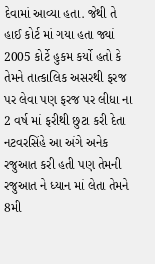દેવામાં આવ્યા હતા. જેથી તે હાઈ કોર્ટ માં ગયા હતા જ્યાં 2005 કોર્ટે હુકમ કર્યો હતો કે તેમને તાત્કાલિક અસરથી ફરજ પર લેવા પણ ફરજ પર લીધા ના 2 વર્ષ માં ફરીથી છુટા કરી દેતા નટવરસિંહે આ અંગે અનેક રજુઆત કરી હતી પણ તેમની રજુઆત ને ધ્યાન માં લેતા તેમને 8મી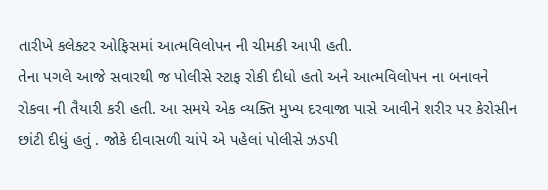તારીખે કલેક્ટર ઓફિસમાં આત્મવિલોપન ની ચીમકી આપી હતી.
તેના પગલે આજે સવારથી જ પોલીસે સ્ટાફ રોકી દીધો હતો અને આત્મવિલોપન ના બનાવને રોકવા ની તૈયારી કરી હતી. આ સમયે એક વ્યક્તિ મુખ્ય દરવાજા પાસે આવીને શરીર પર કેરોસીન છાંટી દીધું હતું . જોકે દીવાસળી ચાંપે એ પહેલાં પોલીસે ઝડપી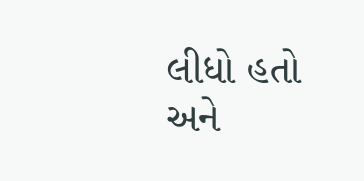લીધો હતો અને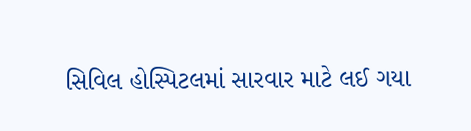સિવિલ હોસ્પિટલમાં સારવાર માટે લઈ ગયા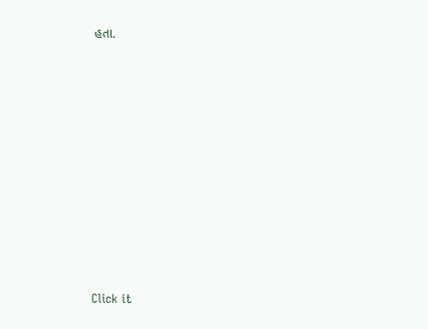હતા.












Click it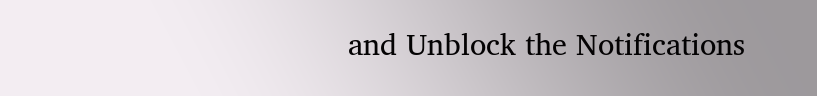and Unblock the Notifications